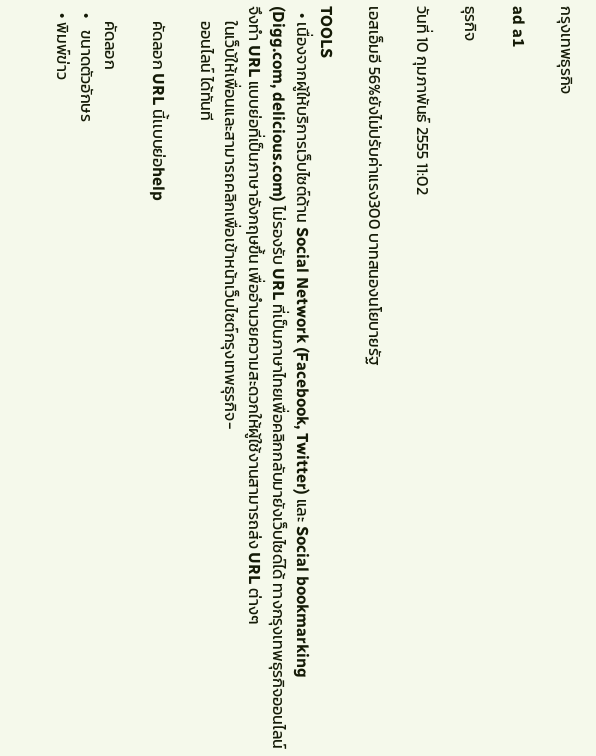กรุงเทพธุรกิจ

ad a1

ธุรกิจ

วันที่ 10 กุมภาพันธ์ 2555 11:02

เอสเอ็มอี 56%ยังไม่ปรับค่าแรง300 บาทสนองนโยบายรัฐ

TOOLS
  • เนื่องจากผู้ให้บริการเว็บไซต์ด้าน Social Network (Facebook, Twitter) และ Social bookmarking (Digg.com, delicious.com) ไม่รองรับ URL ที่เป็นภาษาไทยเพื่อคลิกกลับมายังเว็บไซด์ได้ ทางกรุงเทพธุรกิจออนไลน์ จึงทำ URL แบบย่อที่เป็นภาษาอังกฤษขึ้น เพื่ออำนวยความสะดวกให้ผู้ใช้งานสามารถส่ง URL ต่างๆ
    ในเว็บ้ให้เพื่อนและสามารถคลิกเพื่อเข้าหน้าเว็บไซต์กรุงเทพธุรกิจ-
    ออนไลน์ ได้ทันที

    คัดลอก URL นี้เเบบย่อhelp

    คัดลอก
  •   ขนาดตัวอักษร
  • พิมพ์ข่าว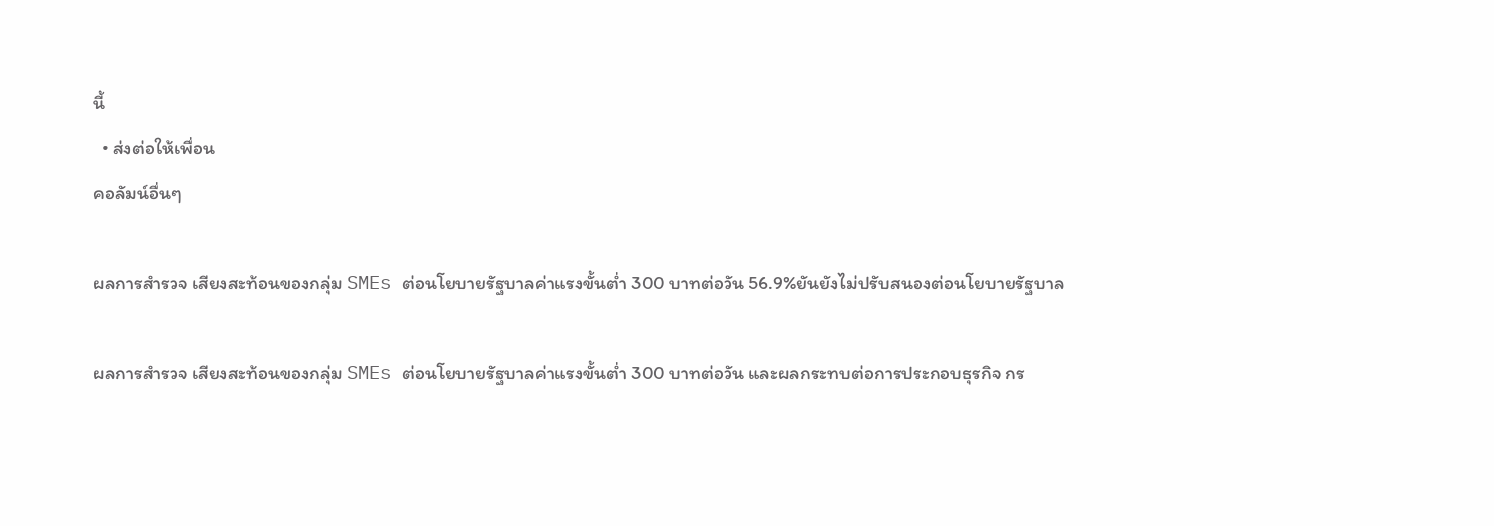นี้
  • ส่งต่อให้เพื่อน
คอลัมน์อื่นๆ

ผลการสำรวจ เสียงสะท้อนของกลุ่ม SMEs ต่อนโยบายรัฐบาลค่าแรงขั้นต่ำ 300 บาทต่อวัน 56.9%ยันยังไม่ปรับสนองต่อนโยบายรัฐบาล

ผลการสำรวจ เสียงสะท้อนของกลุ่ม SMEs ต่อนโยบายรัฐบาลค่าแรงขั้นต่ำ 300 บาทต่อวัน และผลกระทบต่อการประกอบธุรกิจ กร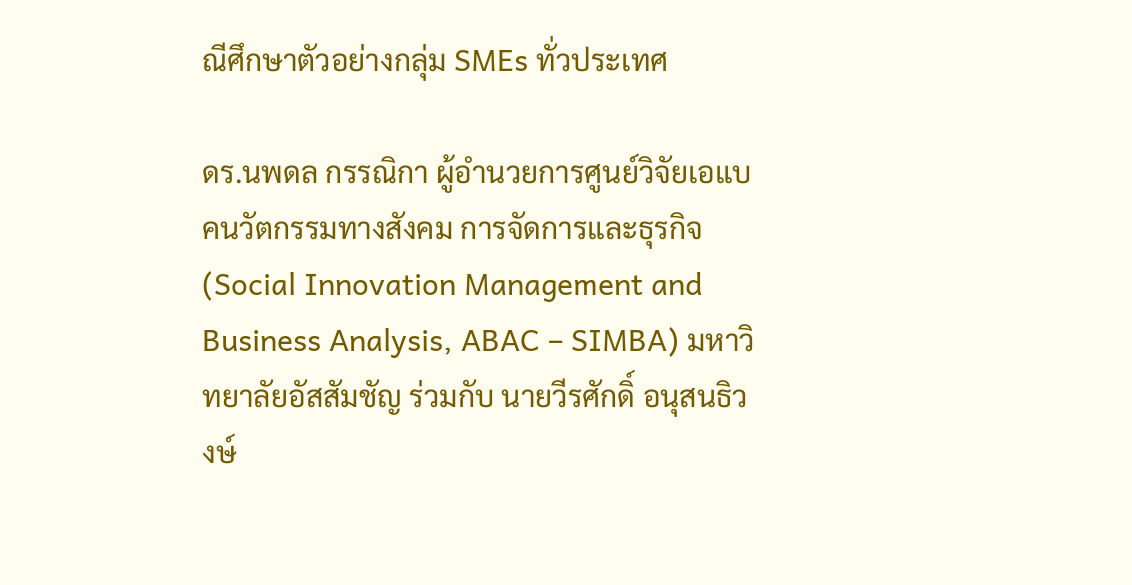ณีศึกษาตัวอย่างกลุ่ม SMEs ทั่วประเทศ

ดร.นพดล กรรณิกา ผู้อำนวยการศูนย์วิจัยเอแบคนวัตกรรมทางสังคม การจัดการและธุรกิจ (Social Innovation Management and Business Analysis, ABAC – SIMBA) มหาวิทยาลัยอัสสัมชัญ ร่วมกับ นายวีรศักดิ์ อนุสนธิวงษ์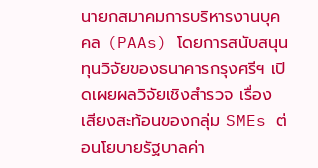นายกสมาคมการบริหารงานบุคคล (PAAs) โดยการสนับสนุนทุนวิจัยของธนาคารกรุงศรีฯ เปิดเผยผลวิจัยเชิงสำรวจ เรื่อง เสียงสะท้อนของกลุ่ม SMEs ต่อนโยบายรัฐบาลค่า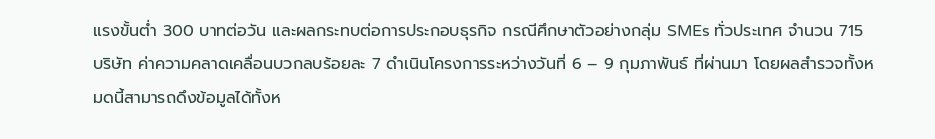แรงขั้นต่ำ 300 บาทต่อวัน และผลกระทบต่อการประกอบธุรกิจ กรณีศึกษาตัวอย่างกลุ่ม SMEs ทั่วประเทศ จำนวน 715 บริษัท ค่าความคลาดเคลื่อนบวกลบร้อยละ 7 ดำเนินโครงการระหว่างวันที่ 6 – 9 กุมภาพันธ์ ที่ผ่านมา โดยผลสำรวจทั้งหมดนี้สามารถดึงข้อมูลได้ทั้งห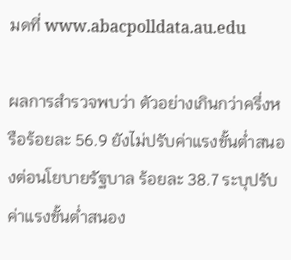มดที่ www.abacpolldata.au.edu

ผลการสำรวจพบว่า ตัวอย่างเกินกว่าครึ่งหรือร้อยละ 56.9 ยังไม่ปรับค่าแรงขั้นต่ำสนองต่อนโยบายรัฐบาล ร้อยละ 38.7 ระบุปรับค่าแรงขั้นต่ำสนอง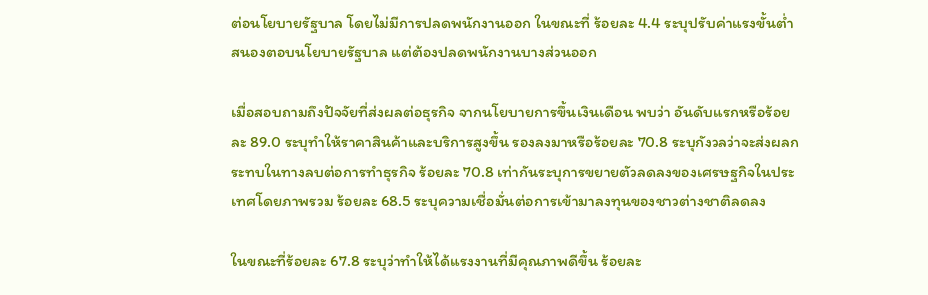ต่อนโยบายรัฐบาล โดยไม่มีการปลดพนักงานออก ในขณะที่ ร้อยละ 4.4 ระบุปรับค่าแรงขั้นต่ำสนองตอบนโยบายรัฐบาล แต่ต้องปลดพนักงานบางส่วนออก

เมื่อสอบถามถึงปัจจัยที่ส่งผลต่อธุรกิจ จากนโยบายการขึ้นเงินเดือน พบว่า อันดับแรกหรือร้อยละ 89.0 ระบุทำให้ราคาสินค้าและบริการสูงขึ้น รองลงมาหรือร้อยละ 70.8 ระบุกังวลว่าจะส่งผลกระทบในทางลบต่อการทำธุรกิจ ร้อยละ 70.8 เท่ากันระบุการขยายตัวลดลงของเศรษฐกิจในประเทศโดยภาพรวม ร้อยละ 68.5 ระบุความเชื่อมั่นต่อการเข้ามาลงทุนของชาวต่างชาติลดลง

ในขณะที่ร้อยละ 67.8 ระบุว่าทำให้ได้แรงงานที่มีคุณภาพดีขึ้น ร้อยละ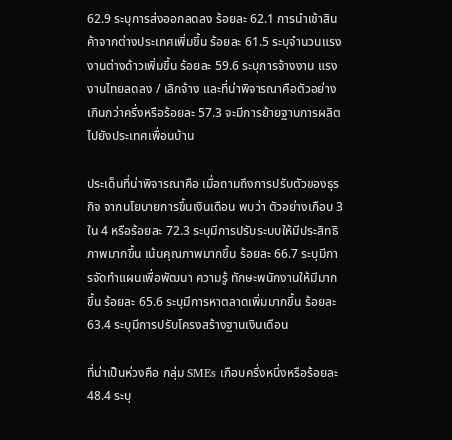62.9 ระบุการส่งออกลดลง ร้อยละ 62.1 การนำเข้าสินค้าจากต่างประเทศเพิ่มขึ้น ร้อยละ 61.5 ระบุจำนวนแรงงานต่างด้าวเพิ่มขึ้น ร้อยละ 59.6 ระบุการจ้างงาน แรงงานไทยลดลง / เลิกจ้าง และที่น่าพิจารณาคือตัวอย่างเกินกว่าครึ่งหรือร้อยละ 57.3 จะมีการย้ายฐานการผลิตไปยังประเทศเพื่อนบ้าน

ประเด็นที่น่าพิจารณาคือ เมื่อถามถึงการปรับตัวของธุรกิจ จากนโยบายการขึ้นเงินเดือน พบว่า ตัวอย่างเกือบ 3 ใน 4 หรือร้อยละ 72.3 ระบุมีการปรับระบบให้มีประสิทธิภาพมากขึ้น เน้นคุณภาพมากขึ้น ร้อยละ 66.7 ระบุมีการจัดทำแผนเพื่อพัฒนา ความรู้ ทักษะพนักงานให้มีมากขึ้น ร้อยละ 65.6 ระบุมีการหาตลาดเพิ่มมากขึ้น ร้อยละ 63.4 ระบุมีการปรับโครงสร้างฐานเงินเดือน

ที่น่าเป็นห่วงคือ กลุ่ม SMEs เกือบครึ่งหนึ่งหรือร้อยละ 48.4 ระบุ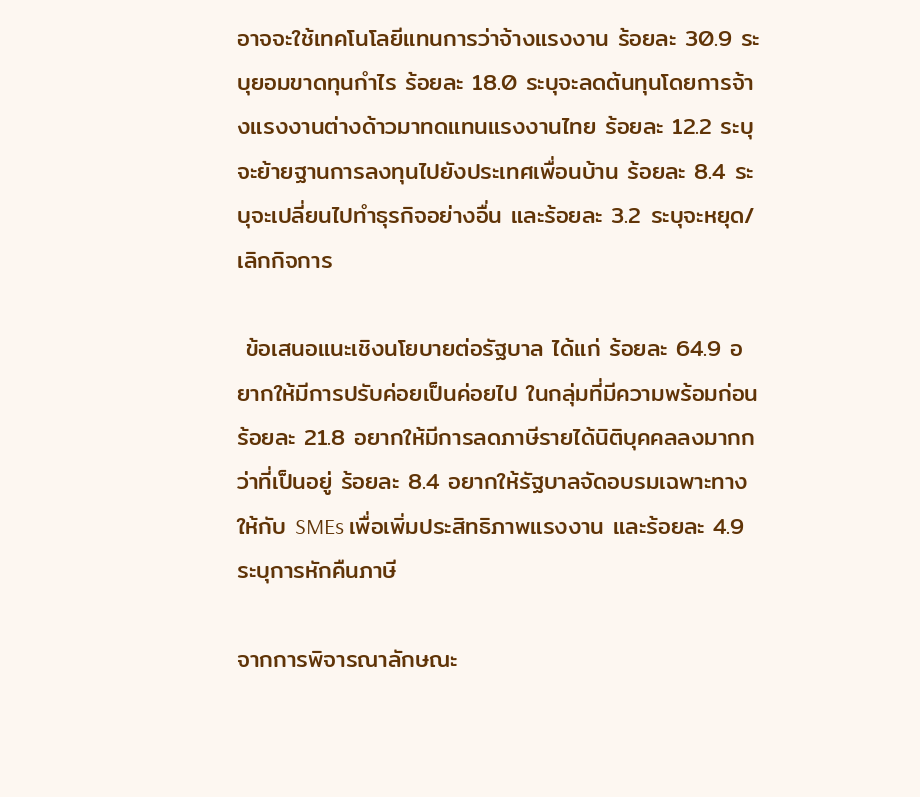อาจจะใช้เทคโนโลยีแทนการว่าจ้างแรงงาน ร้อยละ 30.9 ระบุยอมขาดทุนกำไร ร้อยละ 18.0 ระบุจะลดต้นทุนโดยการจ้างแรงงานต่างด้าวมาทดแทนแรงงานไทย ร้อยละ 12.2 ระบุจะย้ายฐานการลงทุนไปยังประเทศเพื่อนบ้าน ร้อยละ 8.4 ระบุจะเปลี่ยนไปทำธุรกิจอย่างอื่น และร้อยละ 3.2 ระบุจะหยุด/เลิกกิจการ

 ข้อเสนอแนะเชิงนโยบายต่อรัฐบาล ได้แก่ ร้อยละ 64.9 อยากให้มีการปรับค่อยเป็นค่อยไป ในกลุ่มที่มีความพร้อมก่อน ร้อยละ 21.8 อยากให้มีการลดภาษีรายได้นิติบุคคลลงมากกว่าที่เป็นอยู่ ร้อยละ 8.4 อยากให้รัฐบาลจัดอบรมเฉพาะทางให้กับ SMEs เพื่อเพิ่มประสิทธิภาพแรงงาน และร้อยละ 4.9 ระบุการหักคืนภาษี

จากการพิจารณาลักษณะ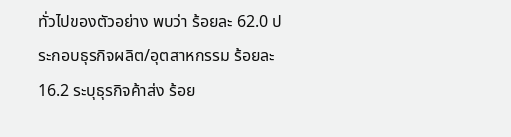ทั่วไปของตัวอย่าง พบว่า ร้อยละ 62.0 ประกอบธุรกิจผลิต/อุตสาหกรรม ร้อยละ 16.2 ระบุธุรกิจค้าส่ง ร้อย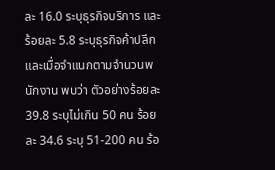ละ 16.0 ระบุธุรกิจบริการ และร้อยละ 5.8 ระบุธุรกิจค้าปลีก และเมื่อจำแนกตามจำนวนพนักงาน พบว่า ตัวอย่างร้อยละ 39.8 ระบุไม่เกิน 50 คน ร้อยละ 34.6 ระบุ 51-200 คน ร้อ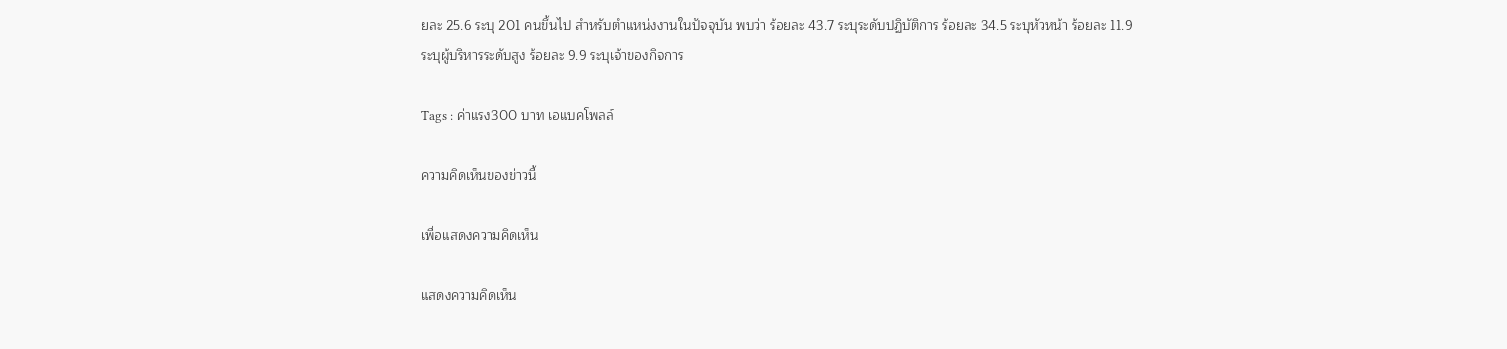ยละ 25.6 ระบุ 201 คนขึ้นไป สำหรับตำแหน่งงานในปัจจุบัน พบว่า ร้อยละ 43.7 ระบุระดับปฏิบัติการ ร้อยละ 34.5 ระบุหัวหน้า ร้อยละ 11.9 ระบุผู้บริหารระดับสูง ร้อยละ 9.9 ระบุเจ้าของกิจการ

Tags : ค่าแรง300 บาท เอแบคโพลล์

ความคิดเห็นของข่าวนี้

เพื่อแสดงความคิดเห็น

แสดงความคิดเห็น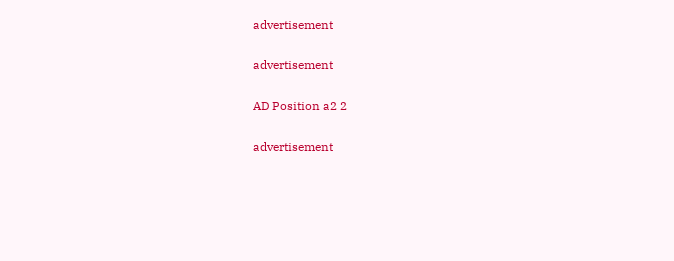advertisement

advertisement

AD Position a2 2

advertisement